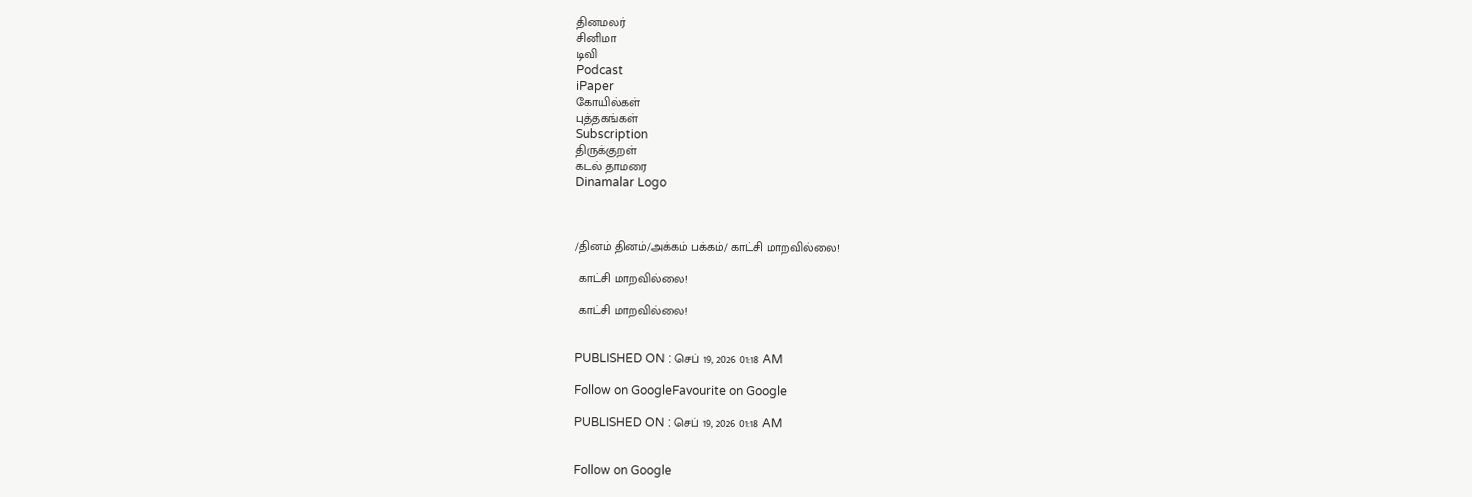தினமலர்
சினிமா
டிவி
Podcast
iPaper
கோயில்கள்
புத்தகங்கள்
Subscription
திருக்குறள்
கடல் தாமரை
Dinamalar Logo



/தினம் தினம்/அக்கம் பக்கம்/ காட்சி மாறவில்லை!

 காட்சி மாறவில்லை!

 காட்சி மாறவில்லை!


PUBLISHED ON : செப் 19, 2026 01:18 AM

Follow on GoogleFavourite on Google

PUBLISHED ON : செப் 19, 2026 01:18 AM


Follow on Google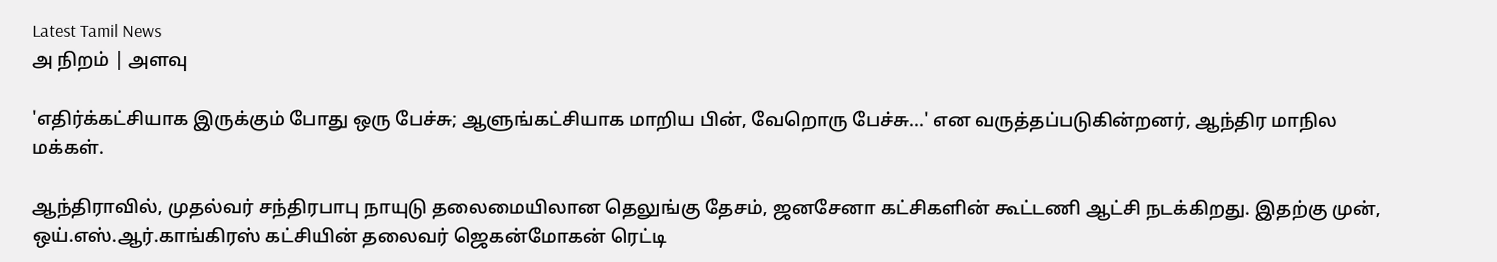Latest Tamil News
அ நிறம் | அளவு

'எதிர்க்கட்சியாக இருக்கும் போது ஒரு பேச்சு; ஆளுங்கட்சியாக மாறிய பின், வேறொரு பேச்சு...' என வருத்தப்படுகின்றனர், ஆந்திர மாநில மக்கள்.

ஆந்திராவில், முதல்வர் சந்திரபாபு நாயுடு தலைமையிலான தெலுங்கு தேசம், ஜனசேனா கட்சிகளின் கூட்டணி ஆட்சி நடக்கிறது. இதற்கு முன், ஒய்.எஸ்.ஆர்.காங்கிரஸ் கட்சியின் தலைவர் ஜெகன்மோகன் ரெட்டி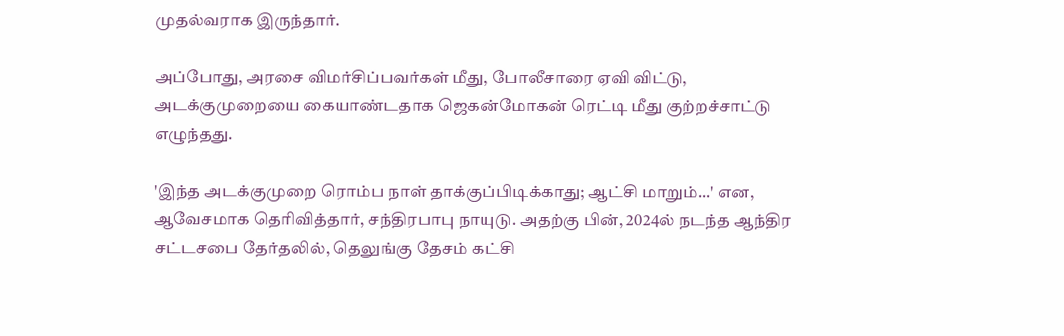முதல்வராக இருந்தார்.

அப்போது, அரசை விமர்சிப்பவர்கள் மீது, போலீசாரை ஏவி விட்டு, அடக்குமுறையை கையாண்டதாக ஜெகன்மோகன் ரெட்டி மீது குற்றச்சாட்டு எழுந்தது.

'இந்த அடக்குமுறை ரொம்ப நாள் தாக்குப்பிடிக்காது; ஆட்சி மாறும்...' என, ஆவேசமாக தெரிவித்தார், சந்திரபாபு நாயுடு. அதற்கு பின், 2024ல் நடந்த ஆந்திர சட்டசபை தேர்தலில், தெலுங்கு தேசம் கட்சி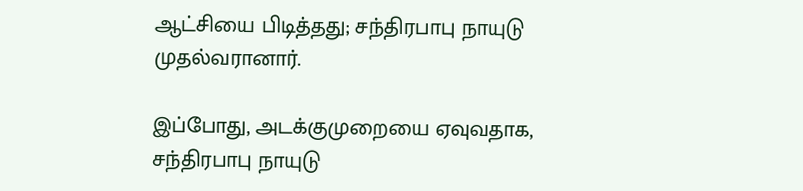ஆட்சியை பிடித்தது; சந்திரபாபு நாயுடு முதல்வரானார்.

இப்போது, அடக்குமுறையை ஏவுவதாக, சந்திரபாபு நாயுடு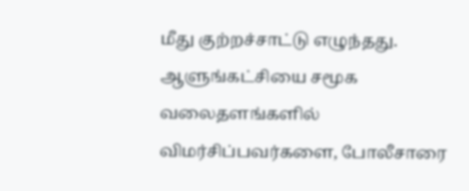மீது குற்றச்சாட்டு எழுந்தது. ஆளுங்கட்சியை சமூக வலைதளங்களில் விமர்சிப்பவர்களை, போலீசாரை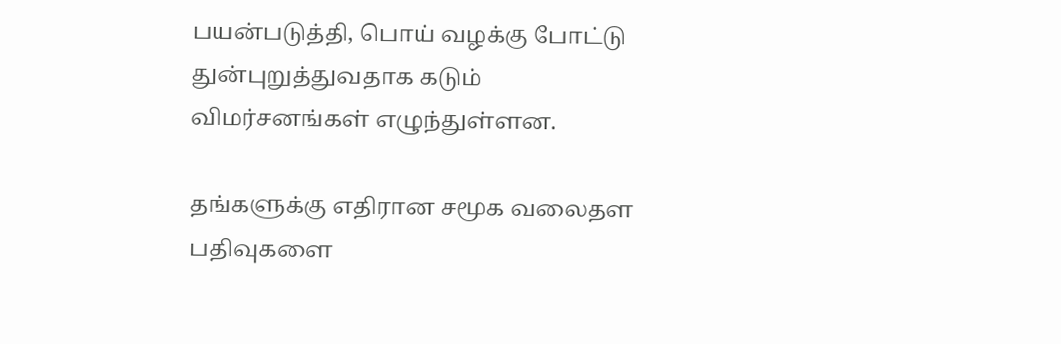பயன்படுத்தி, பொய் வழக்கு போட்டு துன்புறுத்துவதாக கடும் விமர்சனங்கள் எழுந்துள்ளன.

தங்களுக்கு எதிரான சமூக வலைதள பதிவுகளை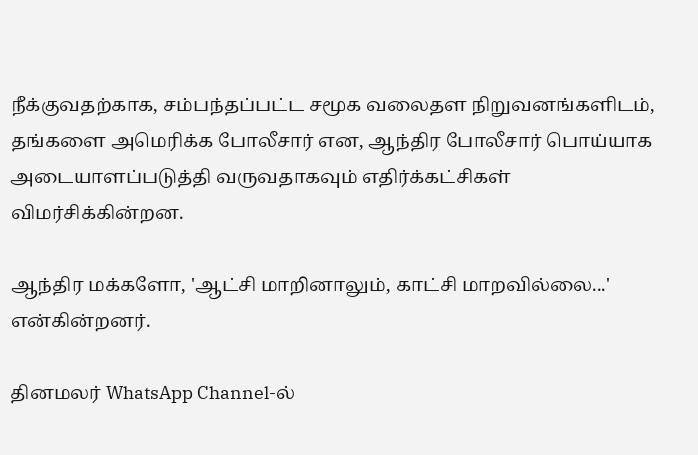நீக்குவதற்காக, சம்பந்தப்பட்ட சமூக வலைதள நிறுவனங்களிடம், தங்களை அமெரிக்க போலீசார் என, ஆந்திர போலீசார் பொய்யாக அடையாளப்படுத்தி வருவதாகவும் எதிர்க்கட்சிகள் விமர்சிக்கின்றன.

ஆந்திர மக்களோ, 'ஆட்சி மாறினாலும், காட்சி மாறவில்லை...' என்கின்றனர்.

தினமலர் WhatsApp Channel-ல்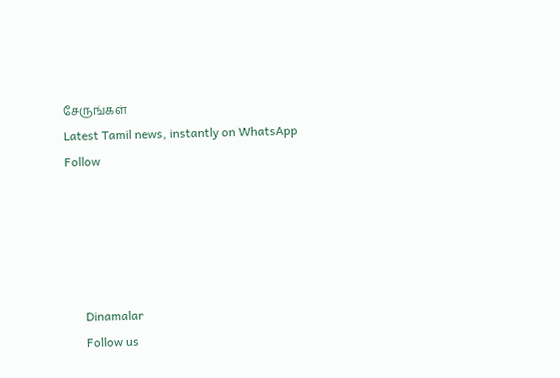சேருங்கள்
Latest Tamil news, instantly on WhatsApp
Follow





      Dinamalar
      Follow us